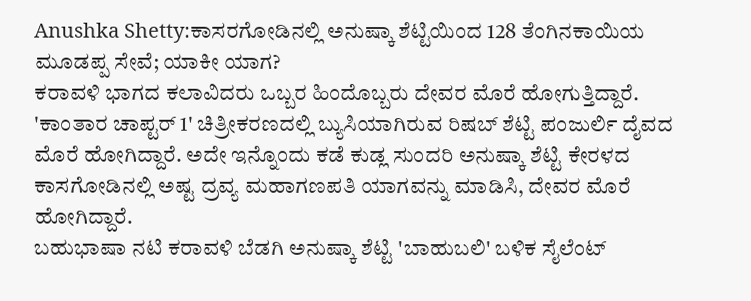Anushka Shetty:ಕಾಸರಗೋಡಿನಲ್ಲಿ ಅನುಷ್ಕಾ ಶೆಟ್ಟಿಯಿಂದ 128 ತೆಂಗಿನಕಾಯಿಯ ಮೂಡಪ್ಪ ಸೇವೆ; ಯಾಕೀ ಯಾಗ?
ಕರಾವಳಿ ಭಾಗದ ಕಲಾವಿದರು ಒಬ್ಬರ ಹಿಂದೊಬ್ಬರು ದೇವರ ಮೊರೆ ಹೋಗುತ್ತಿದ್ದಾರೆ. 'ಕಾಂತಾರ ಚಾಪ್ಟರ್ 1' ಚಿತ್ರೀಕರಣದಲ್ಲಿ ಬ್ಯುಸಿಯಾಗಿರುವ ರಿಷಬ್ ಶೆಟ್ಟಿ ಪಂಜುರ್ಲಿ ದೈವದ ಮೊರೆ ಹೋಗಿದ್ದಾರೆ. ಅದೇ ಇನ್ನೊಂದು ಕಡೆ ಕುಡ್ಲ ಸುಂದರಿ ಅನುಷ್ಕಾ ಶೆಟ್ಟಿ ಕೇರಳದ ಕಾಸಗೋಡಿನಲ್ಲಿ ಅಷ್ಟ ದ್ರವ್ಯ ಮಹಾಗಣಪತಿ ಯಾಗವನ್ನು ಮಾಡಿಸಿ, ದೇವರ ಮೊರೆ ಹೋಗಿದ್ದಾರೆ.
ಬಹುಭಾಷಾ ನಟಿ ಕರಾವಳಿ ಬೆಡಗಿ ಅನುಷ್ಕಾ ಶೆಟ್ಟಿ 'ಬಾಹುಬಲಿ' ಬಳಿಕ ಸೈಲೆಂಟ್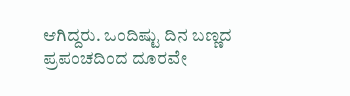ಆಗಿದ್ದರು. ಒಂದಿಷ್ಟು ದಿನ ಬಣ್ಣದ ಪ್ರಪಂಚದಿಂದ ದೂರವೇ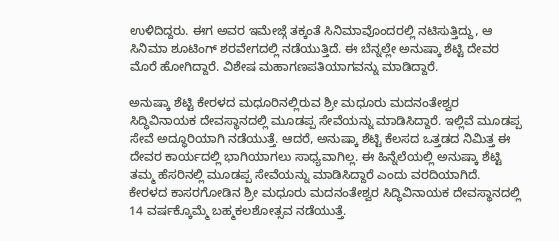ಉಳಿದಿದ್ದರು. ಈಗ ಅವರ ಇಮೇಜ್ಗೆ ತಕ್ಕಂತೆ ಸಿನಿಮಾವೊಂದರಲ್ಲಿ ನಟಿಸುತ್ತಿದ್ದು, ಆ ಸಿನಿಮಾ ಶೂಟಿಂಗ್ ಶರವೇಗದಲ್ಲಿ ನಡೆಯುತ್ತಿದೆ. ಈ ಬೆನ್ನಲ್ಲೇ ಅನುಷ್ಕಾ ಶೆಟ್ಟಿ ದೇವರ ಮೊರೆ ಹೋಗಿದ್ದಾರೆ. ವಿಶೇಷ ಮಹಾಗಣಪತಿಯಾಗವನ್ನು ಮಾಡಿದ್ದಾರೆ.

ಅನುಷ್ಕಾ ಶೆಟ್ಟಿ ಕೇರಳದ ಮಧೂರಿನಲ್ಲಿರುವ ಶ್ರೀ ಮಧೂರು ಮದನಂತೇಶ್ವರ ಸಿದ್ಧಿವಿನಾಯಕ ದೇವಸ್ಥಾನದಲ್ಲಿ ಮೂಡಪ್ಪ ಸೇವೆಯನ್ನು ಮಾಡಿಸಿದ್ದಾರೆ. ಇಲ್ಲಿವೆ ಮೂಡಪ್ಪ ಸೇವೆ ಅದ್ಧೂರಿಯಾಗಿ ನಡೆಯುತ್ತೆ. ಆದರೆ, ಅನುಷ್ಕಾ ಶೆಟ್ಟಿ ಕೆಲಸದ ಒತ್ತಡದ ನಿಮಿತ್ತ ಈ ದೇವರ ಕಾರ್ಯದಲ್ಲಿ ಭಾಗಿಯಾಗಲು ಸಾಧ್ಯವಾಗಿಲ್ಲ. ಈ ಹಿನ್ನೆಲೆಯಲ್ಲಿ ಅನುಷ್ಕಾ ಶೆಟ್ಟಿ ತಮ್ಮ ಹೆಸರಿನಲ್ಲಿ ಮೂಡಪ್ಪ ಸೇವೆಯನ್ನು ಮಾಡಿಸಿದ್ದಾರೆ ಎಂದು ವರದಿಯಾಗಿದೆ.
ಕೇರಳದ ಕಾಸರಗೋಡಿನ ಶ್ರೀ ಮಧೂರು ಮದನಂತೇಶ್ವರ ಸಿದ್ಧಿವಿನಾಯಕ ದೇವಸ್ಥಾನದಲ್ಲಿ 14 ವರ್ಷಕ್ಕೊಮ್ಮೆ ಬಹ್ಮಕಲಶೋತ್ಸವ ನಡೆಯುತ್ತೆ.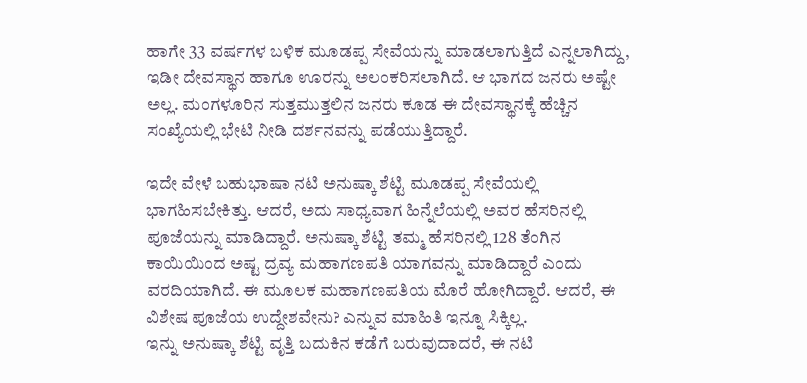ಹಾಗೇ 33 ವರ್ಷಗಳ ಬಳಿಕ ಮೂಡಪ್ಪ ಸೇವೆಯನ್ನು ಮಾಡಲಾಗುತ್ತಿದೆ ಎನ್ನಲಾಗಿದ್ದು, ಇಡೀ ದೇವಸ್ಥಾನ ಹಾಗೂ ಊರನ್ನು ಅಲಂಕರಿಸಲಾಗಿದೆ. ಆ ಭಾಗದ ಜನರು ಅಷ್ಟೇ ಅಲ್ಲ. ಮಂಗಳೂರಿನ ಸುತ್ತಮುತ್ತಲಿನ ಜನರು ಕೂಡ ಈ ದೇವಸ್ಥಾನಕ್ಕೆ ಹೆಚ್ಚಿನ ಸಂಖ್ಯೆಯಲ್ಲಿ ಭೇಟಿ ನೀಡಿ ದರ್ಶನವನ್ನು ಪಡೆಯುತ್ತಿದ್ದಾರೆ.

ಇದೇ ವೇಳೆ ಬಹುಭಾಷಾ ನಟಿ ಅನುಷ್ಕಾ ಶೆಟ್ಟಿ ಮೂಡಪ್ಪ ಸೇವೆಯಲ್ಲಿ ಭಾಗಹಿಸಬೇಕಿತ್ತು. ಆದರೆ, ಅದು ಸಾಧ್ಯವಾಗ ಹಿನ್ನೆಲೆಯಲ್ಲಿ ಅವರ ಹೆಸರಿನಲ್ಲಿ ಪೂಜೆಯನ್ನು ಮಾಡಿದ್ದಾರೆ. ಅನುಷ್ಕಾ ಶೆಟ್ಟಿ ತಮ್ಮ ಹೆಸರಿನಲ್ಲಿ 128 ತೆಂಗಿನ ಕಾಯಿಯಿಂದ ಅಷ್ಟ ದ್ರವ್ಯ ಮಹಾಗಣಪತಿ ಯಾಗವನ್ನು ಮಾಡಿದ್ದಾರೆ ಎಂದು ವರದಿಯಾಗಿದೆ. ಈ ಮೂಲಕ ಮಹಾಗಣಪತಿಯ ಮೊರೆ ಹೋಗಿದ್ದಾರೆ. ಆದರೆ, ಈ ವಿಶೇಷ ಪೂಜೆಯ ಉದ್ದೇಶವೇನು? ಎನ್ನುವ ಮಾಹಿತಿ ಇನ್ನೂ ಸಿಕ್ಕಿಲ್ಲ.
ಇನ್ನು ಅನುಷ್ಕಾ ಶೆಟ್ಟಿ ವೃತ್ತಿ ಬದುಕಿನ ಕಡೆಗೆ ಬರುವುದಾದರೆ, ಈ ನಟಿ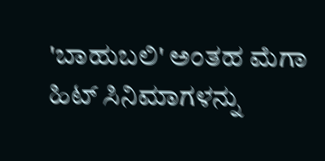'ಬಾಹುಬಲಿ' ಅಂತಹ ಮೆಗಾ ಹಿಟ್ ಸಿನಿಮಾಗಳನ್ನು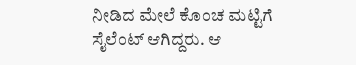ನೀಡಿದ ಮೇಲೆ ಕೊಂಚ ಮಟ್ಟಿಗೆ ಸೈಲೆಂಟ್ ಆಗಿದ್ದರು. ಆ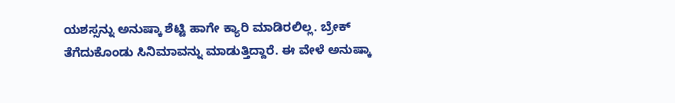ಯಶಸ್ಸನ್ನು ಅನುಷ್ಕಾ ಶೆಟ್ಟಿ ಹಾಗೇ ಕ್ಯಾರಿ ಮಾಡಿರಲಿಲ್ಲ. ಬ್ರೇಕ್ ತೆಗೆದುಕೊಂಡು ಸಿನಿಮಾವನ್ನು ಮಾಡುತ್ತಿದ್ದಾರೆ. ಈ ವೇಳೆ ಅನುಷ್ಕಾ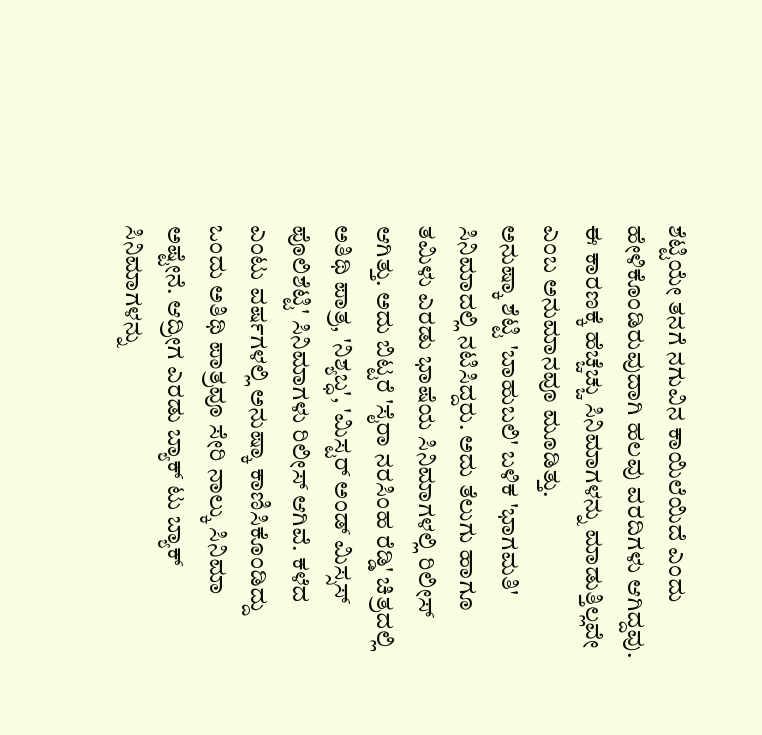ಶೆಟ್ಟಿಯೇ ತನಗೆ ನಗುವಿನ ಕಾಯಿಲೆಯಿದೆ ಎಂದು ಹೇಳಿಕೊಂಡಿರುವುದಾಗಿ ಹಲವು ವರದಿಗಳು ಆಗಿದ್ದವು. ಈ ಕಾರಣಕ್ಕೆ ಹೆಚ್ಚೆಚ್ಚು ಸಿನಿಮಾಗಳನ್ನು ಮಾಡುತ್ತಿಲ್ಲವೇ ಎಂಬ ಅನುಮಾನವೂ ಮೂಡಿತ್ತು.
ಅನುಷ್ಕಾ ಶೆಟ್ಟಿ 'ಬಾಹುಬಲಿ' ಬಳಿಕ 'ಭಾಗಮತಿ' ಸಿನಿಮಾದಲ್ಲಿ ನಟಿಸಿದ್ದರು. ಅದು ತೆಲುಗು ಹಾಗೂ ತಮಿಳು ಎರಡು ಭಾಷೆಯ ಸಿನಿಮಾಗಳಲ್ಲಿ ರಿಲೀಸ್ ಆಗಿತ್ತು. ಅದು ಬಿಟ್ಟರೆ 'ಸೈರಾ ನರಸಿಂಹ ರೆಡ್ಡಿ' ಚಿತ್ರದಲ್ಲಿ ಅತಿಥಿ ಪಾತ್ರ, 'ನಿಶ್ಯಬ್ಧ', 'ಮಿಸ್ಟರ್ ಅಂಡ್ ಮಿಸ್ಸಸ್ ಪೊಲಿಶೆಟ್ಟಿ' ಸಿನಿಮಾಗಳು ರಿಲೀಸ್ ಆಗಿವೆ. ಕಳೆದ ಎಂಟು ವರ್ಷಗಳಲ್ಲಿ ಅನುಷ್ಕಾ ಕಾಣಿಸಿಕೊಂಡಿದ್ದು ಒಂದು ಅತಿಥಿ ಪಾತ್ರವೂ ಸೇರಿ ನಾಲ್ಕು ಸಿನಿಮಾ ಅಷ್ಟೇನೆ. ಆದ್ರೀಗ ಎರಡು ಬ್ಯಾಕ್ ಟು ಬ್ಯಾಕ್ ಸಿನಿಮಾಗಳನ್ನು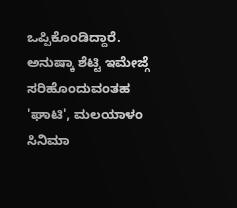ಒಪ್ಪಿಕೊಂಡಿದ್ದಾರೆ. ಅನುಷ್ಕಾ ಶೆಟ್ಟಿ ಇಮೇಜ್ಗೆ ಸರಿಹೊಂದುವಂತಹ 'ಘಾಟಿ', ಮಲಯಾಳಂ ಸಿನಿಮಾ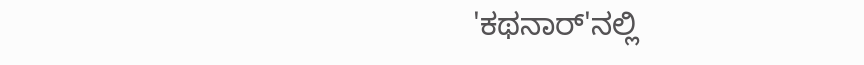'ಕಥನಾರ್'ನಲ್ಲಿ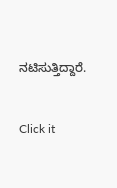ನಟಿಸುತ್ತಿದ್ದಾರೆ.


Click it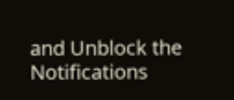and Unblock the Notifications